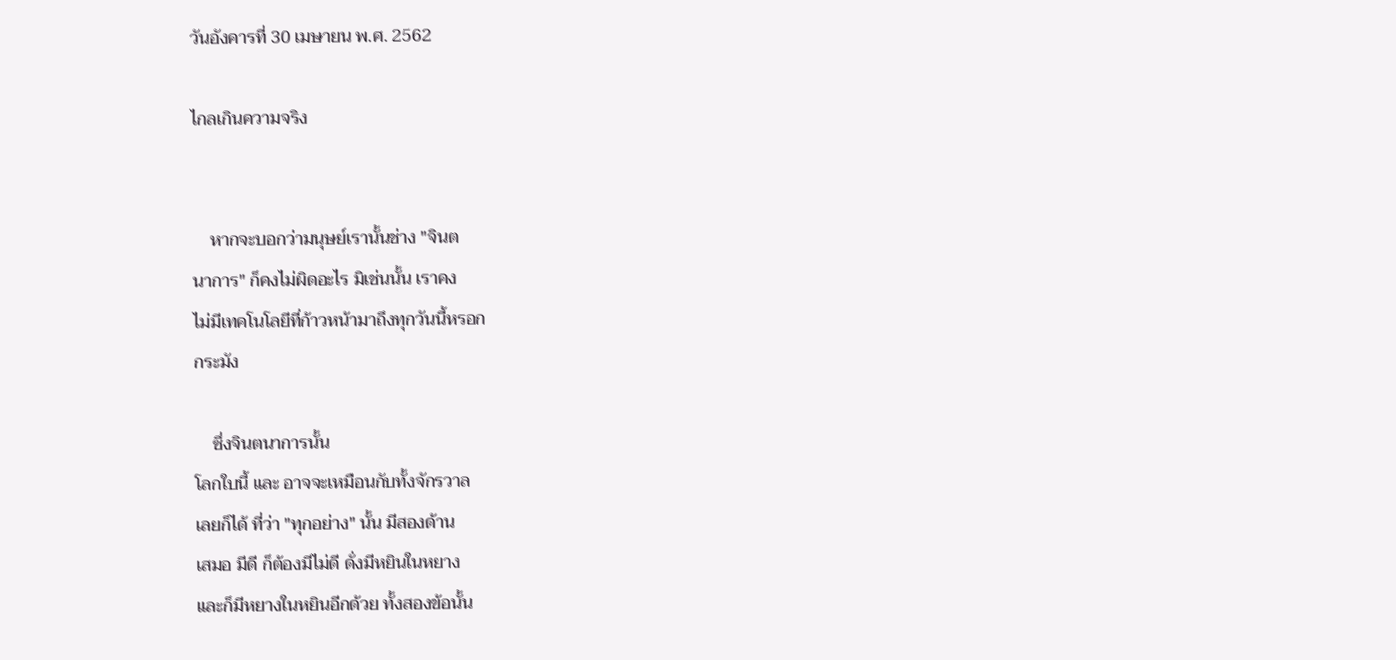วันอังคารที่ 30 เมษายน พ.ศ. 2562

ไกลเกินความจริง


    หากจะบอกว่ามนุษย์เรานั้นช่าง "จินต
นาการ" ก็คงไม่ผิดอะไร มิเช่นนั้น เราคง
ไม่มีเทคโนโลยีที่ก้าวหน้ามาถึงทุกวันนี้หรอก
กระมัง

    ซึ่งจินตนาการนั้น
โลกใบนี้ และ อาจจะเหมือนกับทั้งจักรวาล
เลยก็ได้ ที่ว่า "ทุกอย่าง" นั้น มีสองด้าน
เสมอ มีดี ก็ต้องมีไม่ดี ดั่งมีหยินในหยาง
และก็มีหยางในหยินอีกด้วย ทั้งสองข้อนั้น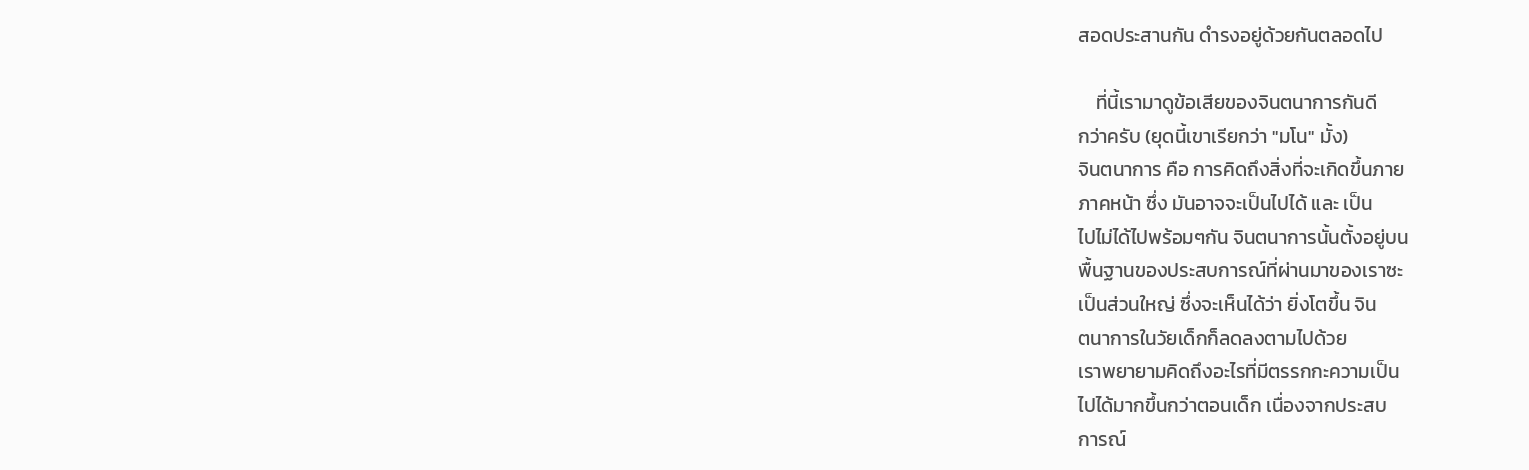สอดประสานกัน ดำรงอยู่ด้วยกันตลอดไป

    ที่นี้เรามาดูข้อเสียของจินตนาการกันดี
กว่าครับ (ยุดนี้เขาเรียกว่า "มโน" มั้ง)
จินตนาการ คือ การคิดถึงสิ่งที่จะเกิดขึ้นภาย
ภาคหน้า ซึ่ง มันอาจจะเป็นไปได้ และ เป็น
ไปไม่ได้ไปพร้อมๆกัน จินตนาการนั้นตั้งอยู่บน
พื้นฐานของประสบการณ์ที่ผ่านมาของเราซะ
เป็นส่วนใหญ่ ซึ่งจะเห็นได้ว่า ยิ่งโตขึ้น จิน
ตนาการในวัยเด็กก็ลดลงตามไปด้วย
เราพยายามคิดถึงอะไรที่มีตรรกกะความเป็น
ไปได้มากขึ้นกว่าตอนเด็ก เนื่องจากประสบ
การณ์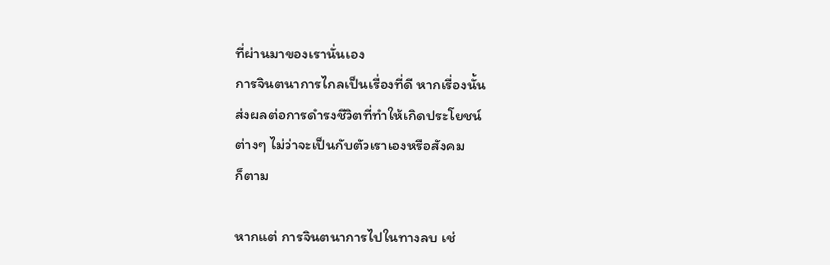ที่ผ่านมาของเรานั่นเอง
การจินตนาการไกลเป็นเรื่องที่ดี หากเรื่องนั้น
ส่งผลต่อการดำรงชีวิตที่ทำให้เกิดประโยชน์
ต่างๆ ไม่ว่าจะเป็นกับตัวเราเองหรือสังคม
ก็ตาม

หากแต่ การจินตนาการไปในทางลบ เช่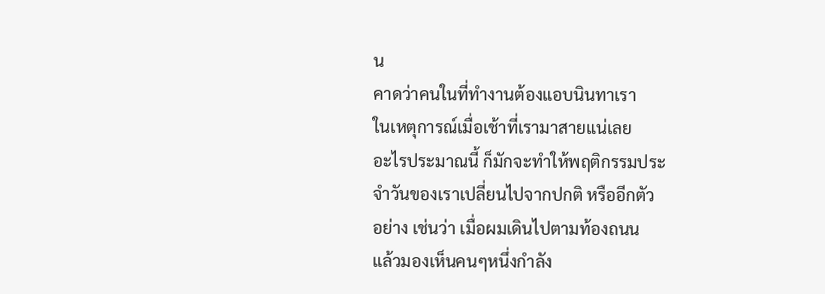น
คาดว่าคนในที่ทำงานต้องแอบนินทาเรา
ในเหตุการณ์เมื่อเช้าที่เรามาสายแน่เลย
อะไรประมาณนี้ ก็มักจะทำให้พฤติกรรมประ
จำวันของเราเปลี่ยนไปจากปกติ หรืออีกตัว
อย่าง เช่นว่า เมื่อผมเดินไปตามท้องถนน
แล้วมองเห็นคนๆหนึ่งกำลัง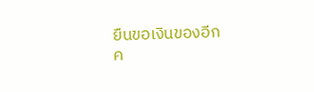ยืนขอเงินของอีก
ค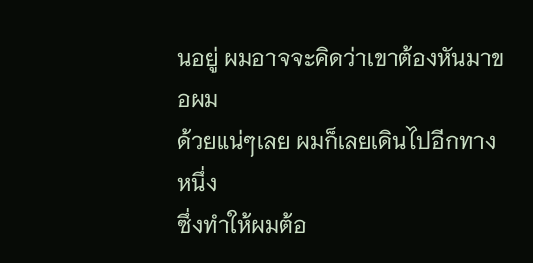นอยู่ ผมอาจจะคิดว่าเขาต้องหันมาขอผม
ด้วยแน่ๆเลย ผมก็เลยเดินไปอีกทางหนึ่ง
ซึ่งทำให้ผมต้อ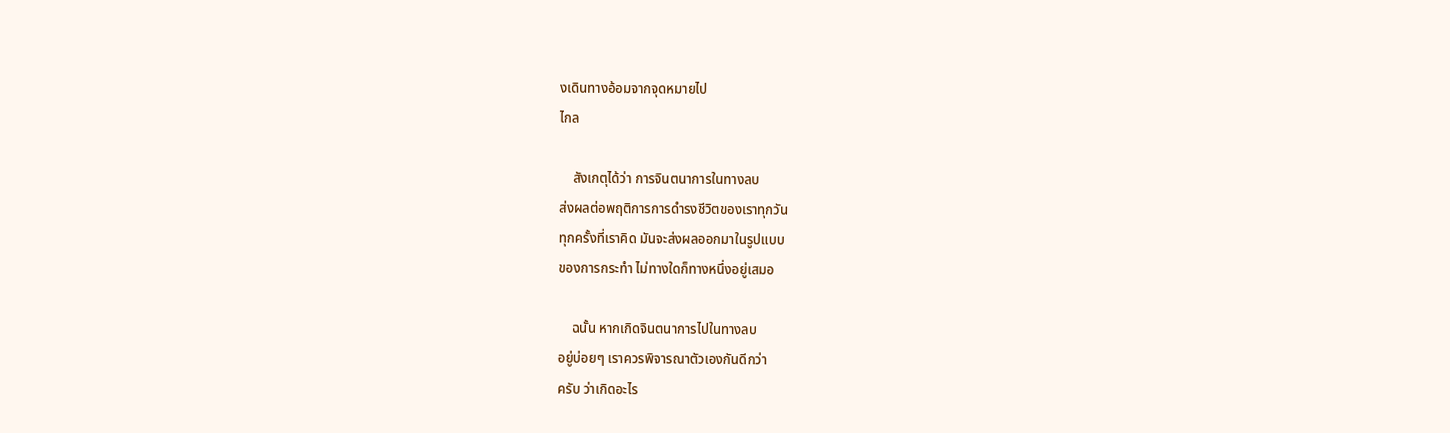งเดินทางอ้อมจากจุดหมายไป
ไกล

    สังเกตุได้ว่า การจินตนาการในทางลบ
ส่งผลต่อพฤติการการดำรงชีวิตของเราทุกวัน
ทุกครั้งที่เราคิด มันจะส่งผลออกมาในรูปแบบ
ของการกระทำ ไม่ทางใดก็ทางหนึ่งอยู่เสมอ

    ฉนั้น หากเกิดจินตนาการไปในทางลบ
อยู่บ่อยๆ เราควรพิจารณาตัวเองกันดีกว่า
ครับ ว่าเกิดอะไร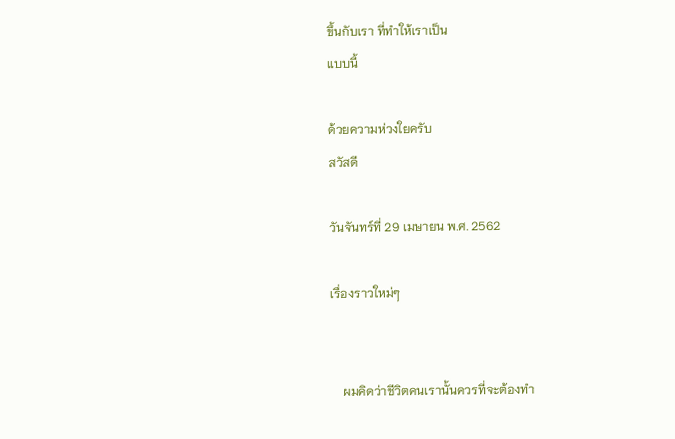ขึ้นกับเรา ที่ทำให้เราเป็น
แบบนี้

ด้วยความห่วงใยครับ
สวัสดี

วันจันทร์ที่ 29 เมษายน พ.ศ. 2562

เรื่องราวใหม่ๆ


    ผมคิดว่าชีวิตคนเรานั้นควรที่จะต้องทำ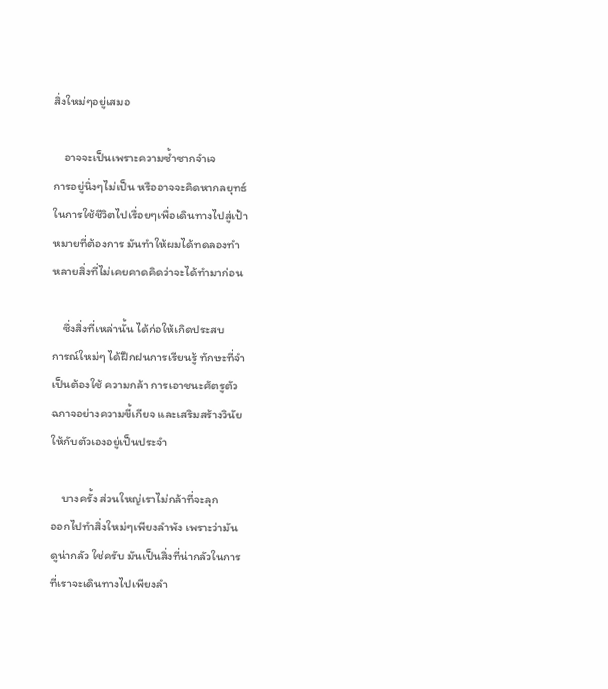สิ่งใหม่ๆอยู่เสมอ

    อาจจะเป็นเพราะความซ้ำซากจำเจ
การอยู่นิ่งๆไม่เป็น หรืออาจจะคิดหากลยุทธ์
ในการใช้ชีวิตไปเรื่อยๆเพื่อเดินทางไปสู่เป้า
หมายที่ต้องการ มันทำให้ผมได้ทดลองทำ
หลายสิ่งที่ไม่เคยคาดคิดว่าจะได้ทำมาก่อน

    ซึ่งสิ่งที่เหล่านั้น ได้ก่อให้เกิดประสบ
การณ์ใหม่ๆ ได้ฝึกฝนการเรียนรู้ ทักษะที่จำ
เป็นต้องใช้ ความกล้า การเอาชนะศัตรูตัว
ฉกาจอย่างความขี้เกียจ และเสริมสร้างวินัย
ให้กับตัวเองอยู่เป็นประจำ

    บางครั้ง ส่วนใหญ่เราไม่กล้าที่จะลุก
ออกไปทำสิ่งใหม่ๆเพียงลำพัง เพราะว่ามัน
ดูน่ากลัว ใช่ครับ มันเป็นสิ่งที่น่ากลัวในการ
ที่เราจะเดินทางไปเพียงลำ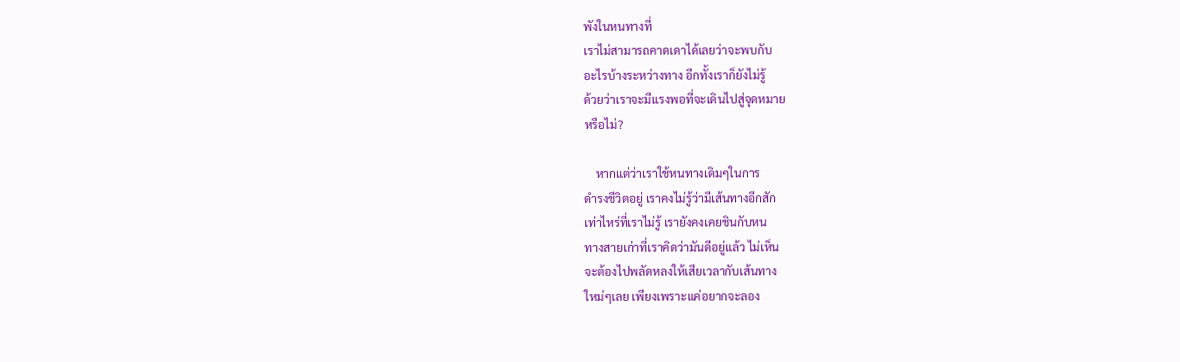พังในหนทางที่
เราไม่สามารถคาดเดาได้เลยว่าจะพบกับ
อะไรบ้างระหว่างทาง อีกทั้งเราก็ยังไม่รู้
ด้วยว่าเราจะมีแรงพอที่จะเดินไปสู่จุดหมาย
หรือไม่?

    หากแต่ว่าเราใช้หนทางเดิมๆในการ
ดำรงชีวิตอยู่ เราคงไม่รู้ว่ามีเส้นทางอีกสัก
เท่าไหร่ที่เราไม่รู้ เรายังคงเคยชินกับหน
ทางสายเก่าที่เราคิดว่ามันดีอยู่แล้ว ไม่เห็น
จะต้องไปพลัดหลงให้เสียเวลากับเส้นทาง
ใหม่ๆเลย เพียงเพราะแค่อยากจะลอง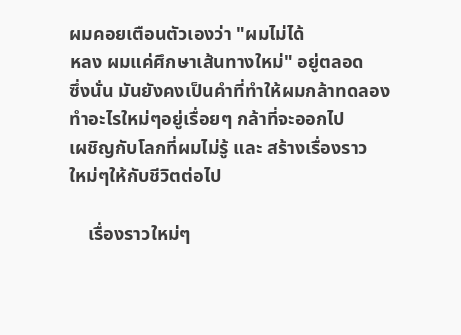ผมคอยเตือนตัวเองว่า "ผมไม่ได้
หลง ผมแค่ศึกษาเส้นทางใหม่" อยู่ตลอด
ซึ่งนั่น มันยังคงเป็นคำที่ทำให้ผมกล้าทดลอง
ทำอะไรใหม่ๆอยู่เรื่อยๆ กล้าที่จะออกไป
เผชิญกับโลกที่ผมไม่รู้ และ สร้างเรื่องราว
ใหม่ๆให้กับชีวิตต่อไป

    เรื่องราวใหม่ๆ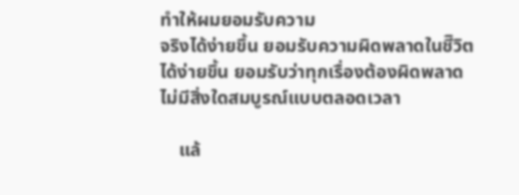ทำให้ผมยอมรับความ
จริงได้ง่ายขึ้น ยอมรับความผิดพลาดในชีิวิต
ได้ง่ายขึ้น ยอมรับว่าทุกเรื่องต้องผิดพลาด
ไม่มีสิ่งใดสมบูรณ์แบบตลอดเวลา

    แล้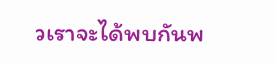วเราจะได้พบกันพ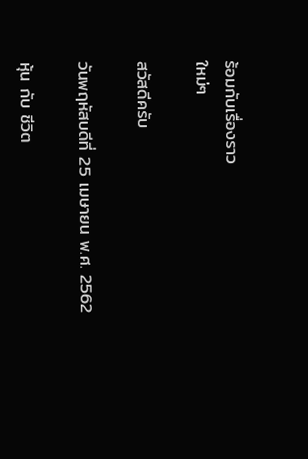ร้อมกับเรื่องราว
ใหม่ๆ

สวัสดีครับ

วันพฤหัสบดีที่ 25 เมษายน พ.ศ. 2562

หุ้น กับ ชีวิต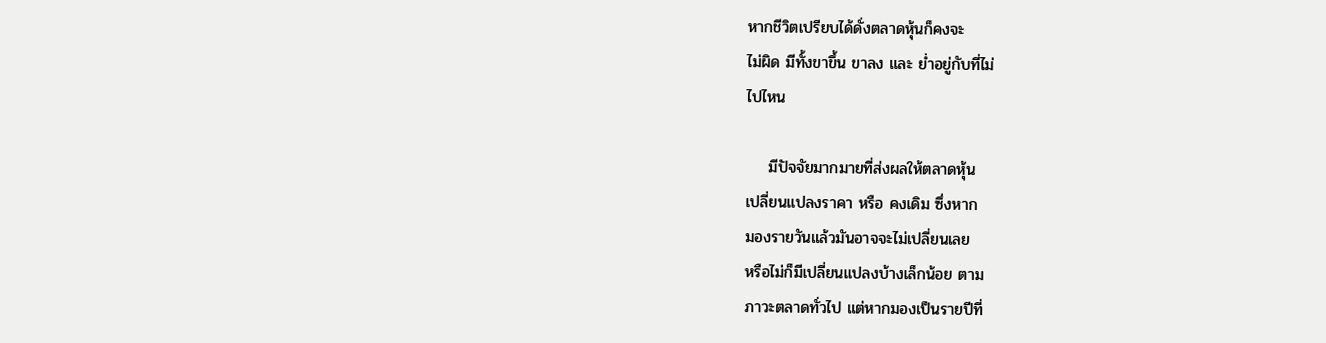หากชีวิตเปรียบได้ดั่งตลาดหุ้นก็คงจะ
ไม่ผิด มีทั้งขาขึ้น ขาลง และ ย่ำอยู่กับที่ไม่
ไปไหน

    มีปัจจัยมากมายที่ส่งผลให้ตลาดหุ้น
เปลี่ยนแปลงราคา หรือ คงเดิม ซึ่งหาก
มองรายวันแล้วมันอาจจะไม่เปลี่ยนเลย
หรือไม่ก็มีเปลี่ยนแปลงบ้างเล็กน้อย ตาม
ภาวะตลาดทั่วไป แต่หากมองเป็นรายปีที่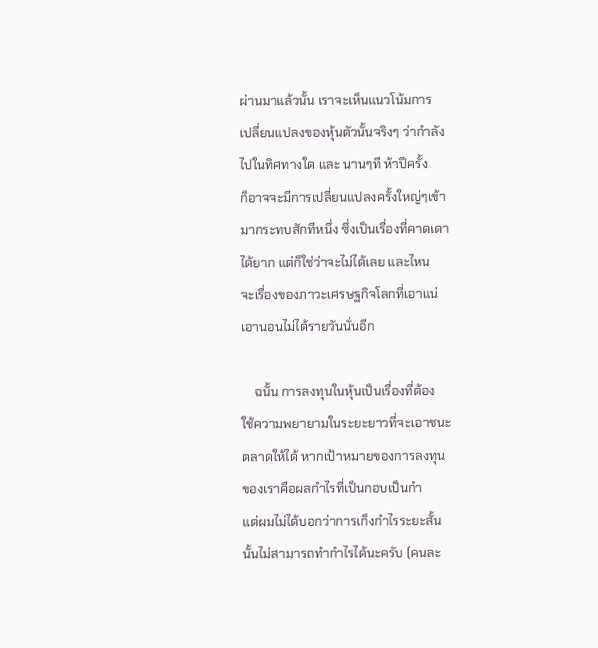ผ่านมาแล้วนั้น เราจะเห็นแนวโน้มการ
เปลี่ยนแปลงของหุ้นตัวนั้นจริงๆ ว่ากำลัง
ไปในทิศทางใด และ นานๆที ห้าปีครั้ง
ก็อาจจะมีการเปลี่ยนแปลงครั้งใหญ่ๆเข้า
มากระทบสักทีหนึ่ง ซึ่งเป็นเรื่องที่คาดเดา
ได้ยาก แต่ก็ใช่ว่าจะไม่ได้เลย และไหน
จะเรื่องของภาวะเศรษฐกิจโลกที่เอาแน่
เอานอนไม่ได้รายวันนั่นอีก

    ฉนั้น การลงทุนในหุ้นเป็นเรื่องที่ต้อง
ใช้ความพยายามในระยะยาวที่จะเอาชนะ
ตลาดให้ได้ หากเป้าหมายของการลงทุน
ของเราคือผลกำไรที่เป็นกอบเป็นกำ
แต่ผมไม่ได้บอกว่าการเก็งกำไรระยะสั้น
นั้นไม่สามารถทำกำไรได้นะครับ (คนละ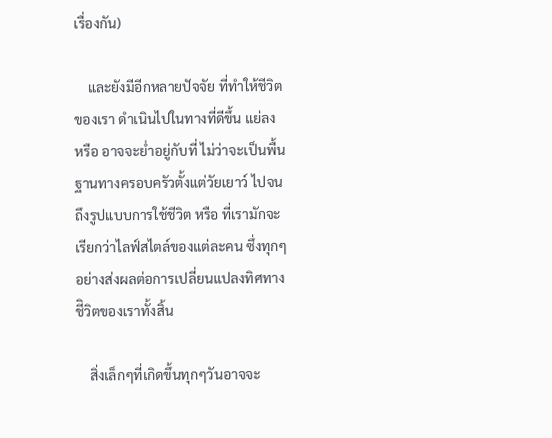เรื่องกัน)

    และยังมีอีกหลายปัจจัย ที่ทำให้ชีวิต
ของเรา ดำเนินไปในทางที่ดีขึ้น แย่ลง
หรือ อาจจะย่ำอยู่กับที่ ไม่ว่าจะเป็นพื้น
ฐานทางครอบครัวตั้งแต่วัยเยาว์ ไปจน
ถึงรูปแบบการใช้ชีวิต หรือ ที่เรามักจะ
เรียกว่าไลฟ์สไตล์ของแต่ละคน ซึ่งทุกๆ
อย่างส่งผลต่อการเปลี่ยนแปลงทิศทาง
ชีิวิตของเราทั้งสิ้น

    สิ่งเล็กๆที่เกิดขึ้นทุกๆวันอาจจะ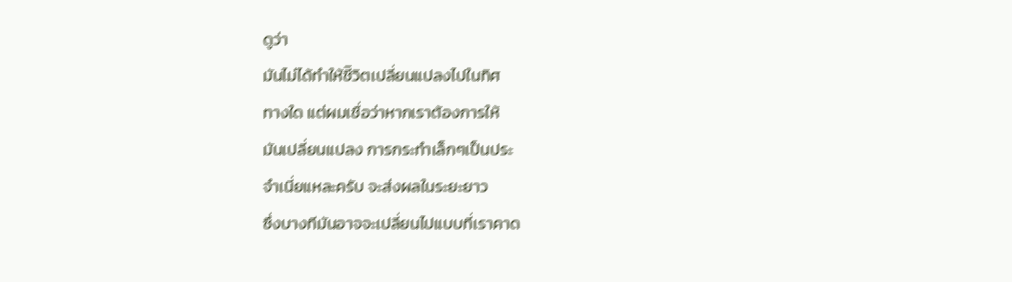ดูว่า
มันไม่ได้ทำให้ชีิวิตเปลี่ยนแปลงไปในทิศ
ทางใด แต่ผมเชื่อว่าหากเราต้องการให้
มันเปลี่ยนแปลง การกระทำเล็กๆเป็นประ
จำเนี่ยแหละครับ จะส่งผลในระยะยาว
ซึ่งบางทีมันอาจจะเปลี่ยนไปแบบที่เราคาด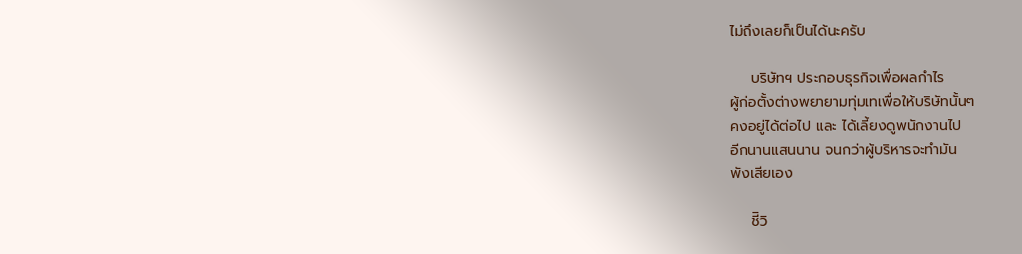ไม่ถึงเลยก็เป็นได้นะครับ

    บริษัทฯ ประกอบธุรกิจเพื่อผลกำไร
ผู้ก่อตั้งต่างพยายามทุ่มเทเพื่อให้บริษัทนั้นๆ
คงอยู่ได้ต่อไป และ ได้เลี้ยงดูพนักงานไป
อีกนานแสนนาน จนกว่าผู้บริหารจะทำมัน
พังเสียเอง

    ชีิวิ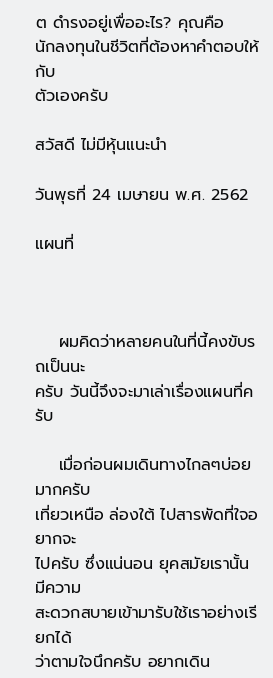ต ดำรงอยู่เพื่ออะไร? คุณคือ
นักลงทุนในชีวิตที่ต้องหาคำตอบให้กับ
ตัวเองครับ

สวัสดี ไม่มีหุ้นแนะนำ

วันพุธที่ 24 เมษายน พ.ศ. 2562

แผนที่



    ผมคิดว่าหลายคนในที่นี้คงขับรถเป็นนะ
ครับ วันนี้จึงจะมาเล่าเรื่องแผนที่ครับ

    เมื่อก่อนผมเดินทางไกลๆบ่อยมากครับ
เที่ยวเหนือ ล่องใต้ ไปสารพัดที่ใจอยากจะ
ไปครับ ซึ่งแน่นอน ยุคสมัยเรานั้นมีความ
สะดวกสบายเข้ามารับใช้เราอย่างเรียกได้
ว่าตามใจนึกครับ อยากเดิน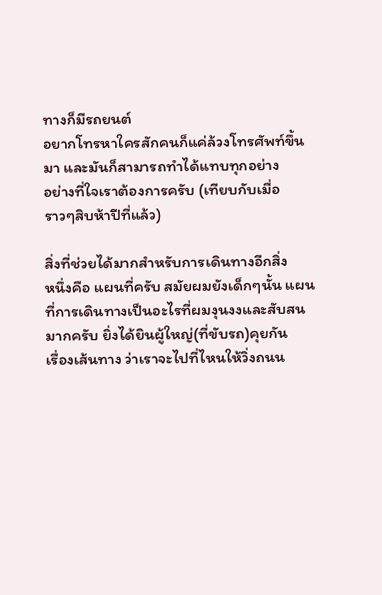ทางก็มีรถยนต์
อยากโทรหาใครสักคนก็แค่ล้วงโทรศัพท์ขึ้น
มา และมันก็สามารถทำได้แทบทุกอย่าง
อย่างที่ใจเราต้องการครับ (เทียบกับเมื่อ
ราวๆสิบห้าปีที่แล้ว)

สิ่งที่ช่วยได้มากสำหรับการเดินทางอีกสิ่ง
หนึ่งคือ แผนที่ครับ สมัยผมยังเด็กๆนั้น แผน
ที่การเดินทางเป็นอะไรที่ผมงุนงงและสับสน
มากครับ ยิ่งได้ยินผู้ใหญ่(ที่ขับรถ)คุยกัน
เรื่องเส้นทาง ว่าเราจะไปที่ไหนให้วิ่งถนน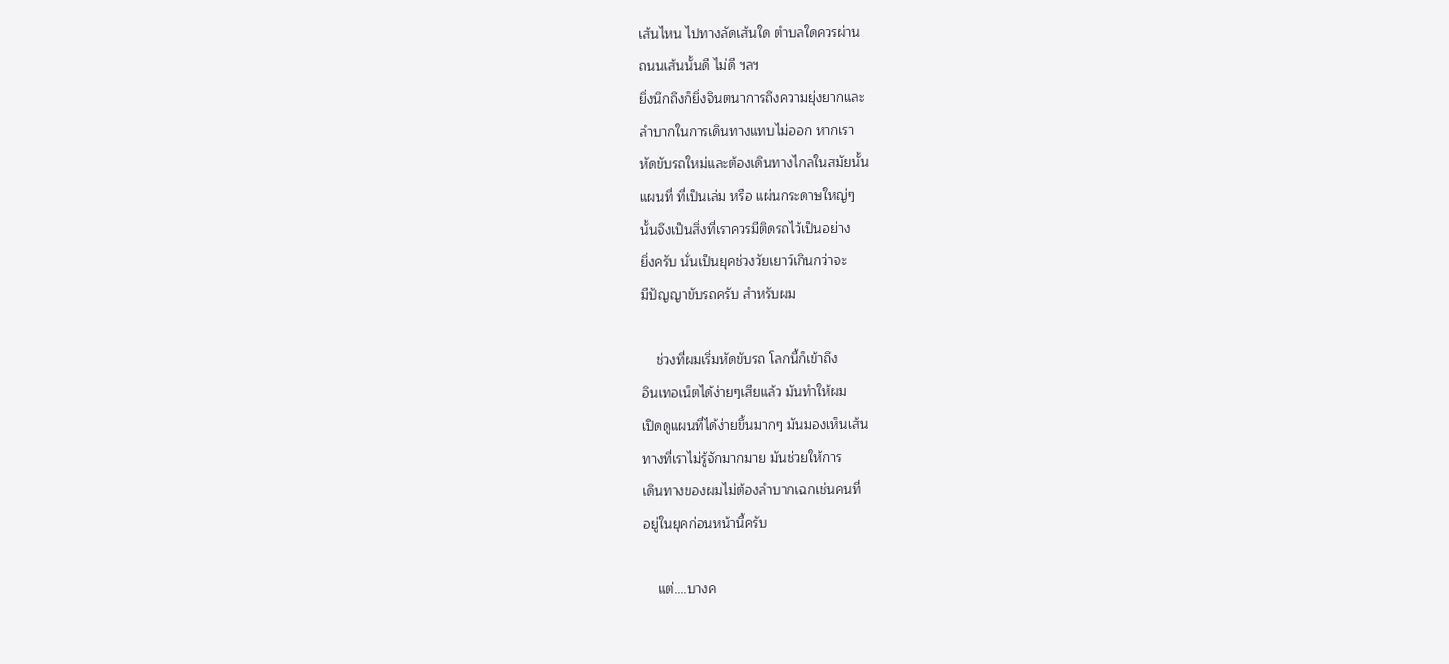เส้นไหน ไปทางลัดเส้นใด ตำบลใดควรผ่าน
ถนนเส้นนั้นดี ไม่ดี ฯลฯ
ยิ่งนึกถึงก็ยิ่งจินตนาการถึงความยุ่งยากและ
ลำบากในการเดินทางแทบไม่ออก หากเรา
หัดขับรถใหม่และต้องเดินทางไกลในสมัยนั้น
แผนที่ ที่เป็นเล่ม หรือ แผ่นกระดาษใหญ่ๆ
นั้นจึงเป็นสิ่งที่เราควรมีติดรถไว้เป็นอย่าง
ยิ่งครับ นั่นเป็นยุคช่วงวัยเยาว์เกินกว่าจะ
มีปัญญาขับรถครับ สำหรับผม

    ช่วงที่ผมเริ่มหัดขับรถ โลกนี้ก็เข้าถึง
อินเทอเน็ตได้ง่ายๆเสียแล้ว มันทำให้ผม
เปิดดูแผนที่ได้ง่ายขึ้นมากๆ มันมองเห็นเส้น
ทางที่เราไม่รู้จักมากมาย มันช่วยให้การ
เดินทางของผมไม่ต้องลำบากเฉกเช่นคนที่
อยู่ในยุคก่อนหน้านี้ครับ

    แต่....บางค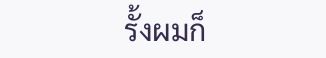รั้งผมก็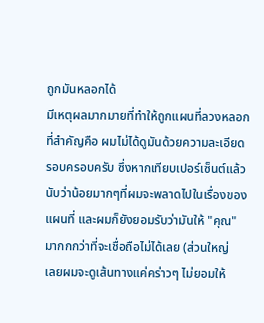ถูกมันหลอกได้
มีเหตุผลมากมายที่ทำให้ถูกแผนที่ลวงหลอก
ที่สำคัญคือ ผมไม่ได้ดูมันด้วยความละเอียด
รอบครอบครับ ซึ่งหากเทียบเปอร์เซ็นต์แล้ว
นับว่าน้อยมากๆที่ผมจะพลาดไปในเรื่องของ
แผนที่ และผมก็ยังยอมรับว่ามันให้ "คุณ"
มากกกว่าที่จะเชื่อถือไม่ได้เลย (ส่วนใหญ่
เลยผมจะดูเส้นทางแค่คร่าวๆ ไม่ยอมให้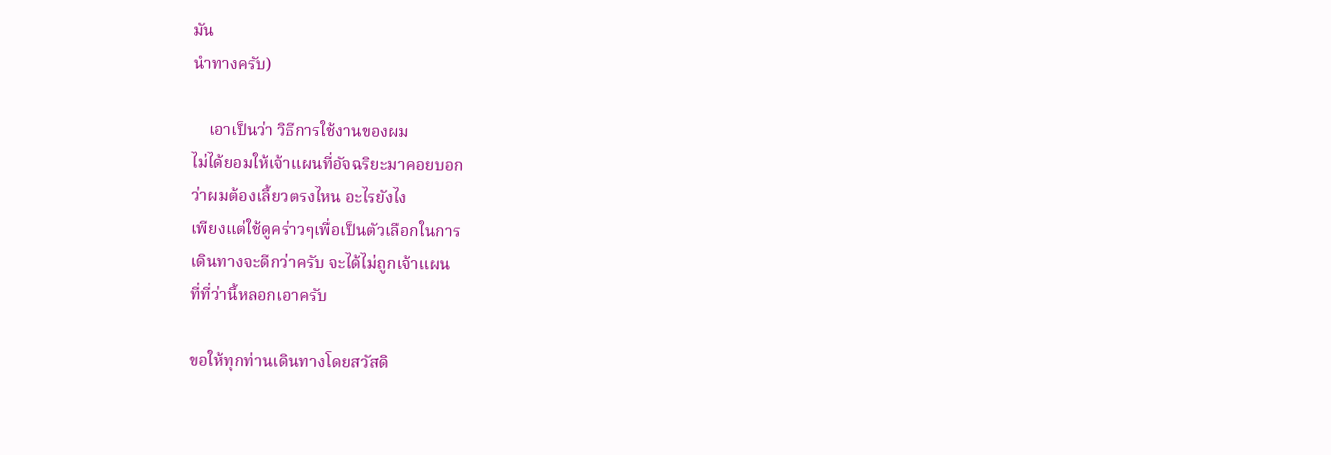มัน
นำทางครับ)

    เอาเป็นว่า วิธีการใช้งานของผม
ไม่ได้ยอมให้เจ้าแผนที่อัจฉริยะมาคอยบอก
ว่าผมต้องเลี้ยวตรงไหน อะไรยังไง
เพียงแต่ใช้ดูคร่าวๆเพื่อเป็นตัวเลือกในการ
เดินทางจะดีกว่าครับ จะได้ไม่ถูกเจ้าแผน
ที่ที่ว่านี้หลอกเอาครับ

ขอให้ทุกท่านเดินทางโดยสวัสดิ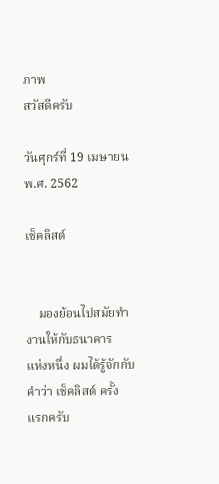ภาพ
สวัสดีครับ

วันศุกร์ที่ 19 เมษายน พ.ศ. 2562

เช็คลิสต์


    มองย้อนไปสมัยทำงานให้กับธนาคาร
แห่งหนึ่ง ผมได้รู้จักกับคำว่า เช็คลิสต์ ครั้ง
แรกครับ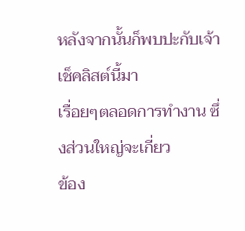หลังจากนั้นก็พบปะกับเจ้าเช็คลิสต์นี้มา
เรื่อยๆตลอดการทำงาน ซึ่งส่วนใหญ่จะเกี่ยว
ข้อง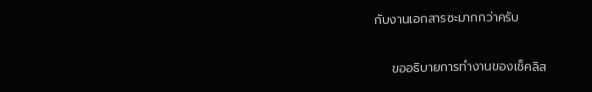กับงานเอกสารซะมากกว่าครับ

    ขออธิบายการทำงานของเช็คลิส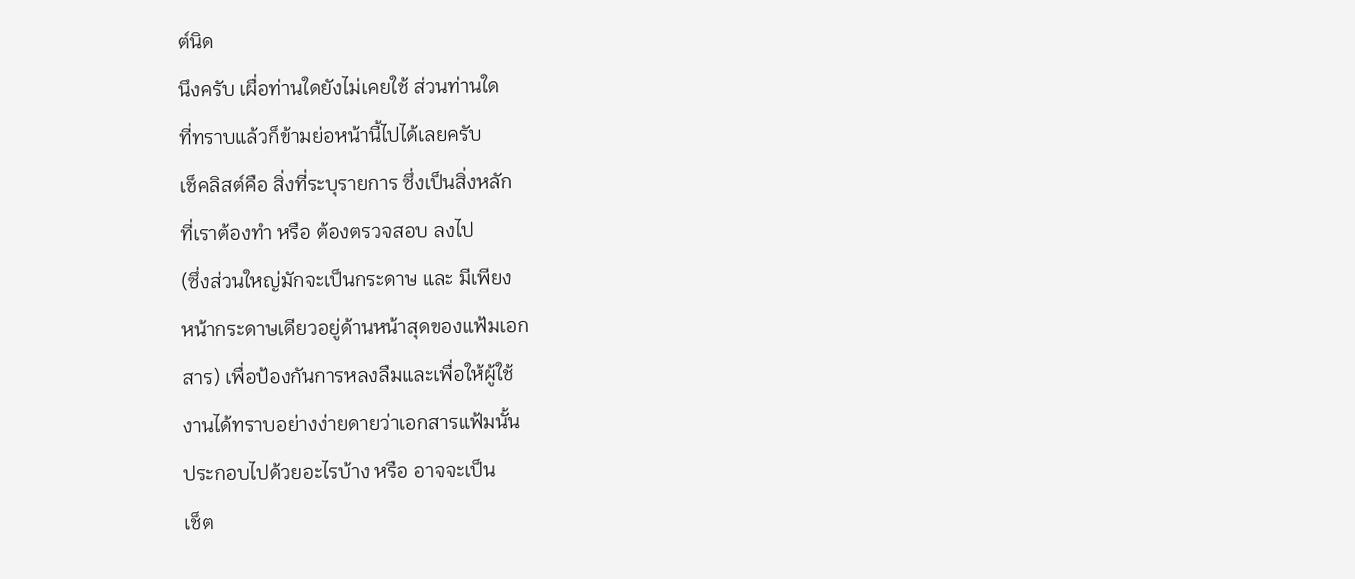ต์นิด
นึงครับ เผื่อท่านใดยังไม่เคยใช้ ส่วนท่านใด
ที่ทราบแล้วก็ข้ามย่อหน้านี้ไปได้เลยครับ
เช็คลิสต์คือ สิ่งที่ระบุรายการ ซึ่งเป็นสิ่งหลัก
ที่เราต้องทำ หรือ ต้องตรวจสอบ ลงไป
(ซึ่งส่วนใหญ่มักจะเป็นกระดาษ และ มีเพียง
หน้ากระดาษเดียวอยู่ด้านหน้าสุดของแฟ้มเอก
สาร) เพื่อป้องกันการหลงลืมและเพื่อให้ผู้ใช้
งานได้ทราบอย่างง่ายดายว่าเอกสารแฟ้มนั้น
ประกอบไปด้วยอะไรบ้าง หรือ อาจจะเป็น
เช็ต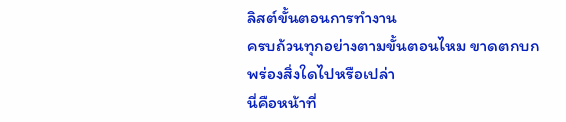ลิสต์ขั้นตอนการทำงาน
ครบถ้วนทุกอย่างตามขั้นตอนไหม ขาดตกบก
พร่องสิ่งใดไปหรือเปล่า
นี่คือหน้าที่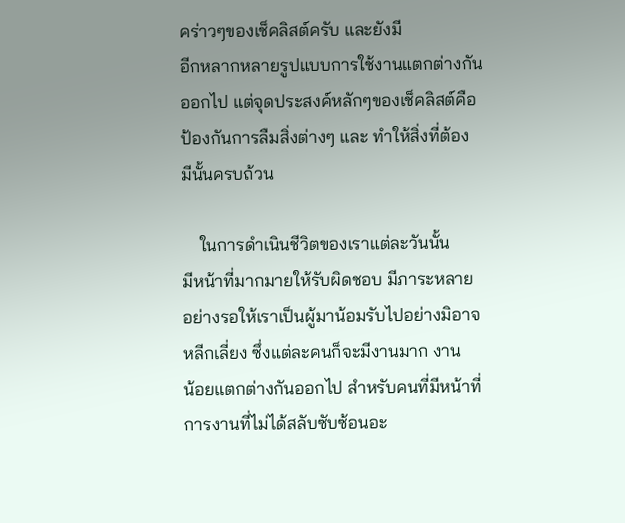คร่าวๆของเช็คลิสต์ครับ และยังมี
อีกหลากหลายรูปแบบการใช้งานแตกต่างกัน
ออกไป แต่จุดประสงค์หลักๆของเช็คลิสต์คือ
ป้องกันการลืมสิ่งต่างๆ และ ทำให้สิ่งที่ต้อง
มีนั้นครบถ้วน

    ในการดำเนินชีวิตของเราแต่ละวันนั้น
มีหน้าที่มากมายให้รับผิดชอบ มีภาระหลาย
อย่างรอให้เราเป็นผู้มาน้อมรับไปอย่างมิอาจ
หลีกเลี่ยง ซึ่งแต่ละคนก็จะมีงานมาก งาน
น้อยแตกต่างกันออกไป สำหรับคนที่มีหน้าที่
การงานที่ไม่ได้สลับซับซ้อนอะ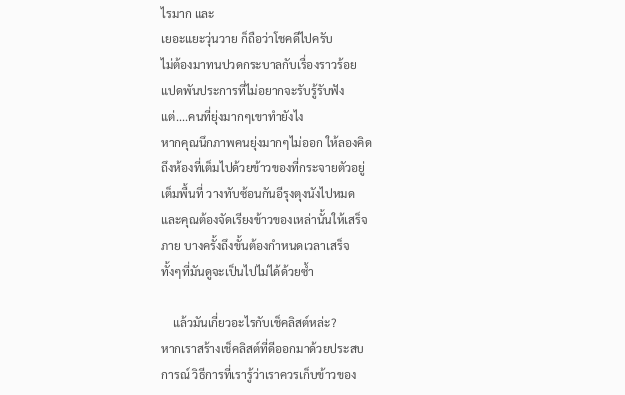ไรมาก และ
เยอะแยะวุ่นวาย ก็ถือว่าโชคดีไปครับ
ไม่ต้องมาทนปวดกระบาลกับเรื่องราวร้อย
แปดพันประการที่ไม่อยากจะรับรู้รับฟัง
แต่....คนที่ยุ่งมากๆเขาทำยังไง
หากคุณนึกภาพคนยุ่งมากๆไม่ออก ให้ลองคิด
ถึงห้องที่เต็มไปด้วยข้าวของที่กระจายตัวอยู่
เต็มพื้นที่ วางทับซ้อนกันอีรุงตุงนังไปหมด
และคุณต้องจัดเรียงข้าวของเหล่านั้นให้เสร็จ
ภาย บางครั้งถึงขั้นต้องกำหนดเวลาเสร็จ
ทั้งๆที่มันดูจะเป็นไปไม่ได้ด้วยซ้ำ

    แล้วมันเกี่ยวอะไรกับเช็คลิสต์หล่ะ?
หากเราสร้างเช็คลิสต์ที่ดีออกมาด้วยประสบ
การณ์ วิธีการที่เรารู้ว่าเราควรเก็บข้าวของ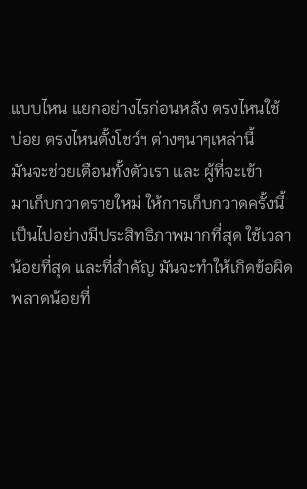แบบไหน แยกอย่างไรก่อนหลัง ตรงไหนใช้
บ่อย ตรงไหนตั้งโชว์ฯ ต่างๆนาๆเหล่านี้
มันจะช่วยเตือนทั้งตัวเรา และ ผู้ที่จะเข้า
มาเก็บกวาดรายใหม่ ให้การเก็บกวาดครั้งนี้
เป็นไปอย่างมีประสิทธิภาพมากที่สุด ใช้เวลา
น้อยที่สุด และที่สำคัญ มันจะทำให้เกิดข้อผิด
พลาดน้อยที่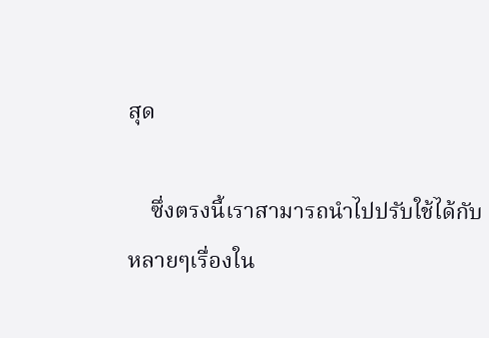สุด

    ซึ่งตรงนี้เราสามารถนำไปปรับใช้ได้กับ
หลายๆเรื่องใน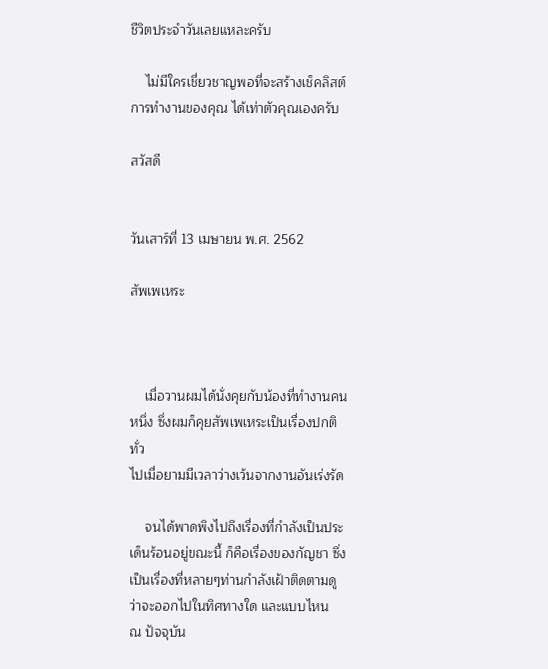ชีวิตประจำวันเลยแหละครับ

    ไม่มีใครเชี่ยวชาญพอที่จะสร้างเช็คลิสต์
การทำงานของคุณ ได้เท่าตัวคุณเองครับ

สวัสดี


วันเสาร์ที่ 13 เมษายน พ.ศ. 2562

สัพเพเหระ



    เมื่อวานผมได้นั่งคุยกับน้องที่ทำงานคน
หนึ่ง ซึ่งผมก็คุยสัพเพเหระเป็นเรื่องปกติทั่ว
ไปเมื่อยามมีเวลาว่างเว้นจากงานอันเร่งรัด

    จนได้พาดพิงไปถึงเรื่องที่กำลังเป็นประ
เด็นร้อนอยู่ขณะนี้ ก็คือเรื่องของกัญชา ซึ่ง
เป็นเรื่องที่หลายๆท่านกำลังเฝ้าติดตามดู
ว่าจะออกไปในทิศทางใด และแบบไหน
ณ ปัจจุบัน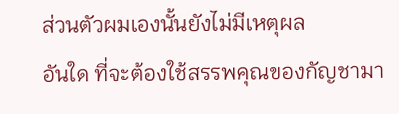ส่วนตัวผมเองนั้นยังไม่มีเหตุผล
อันใด ที่จะต้องใช้สรรพคุณของกัญชามา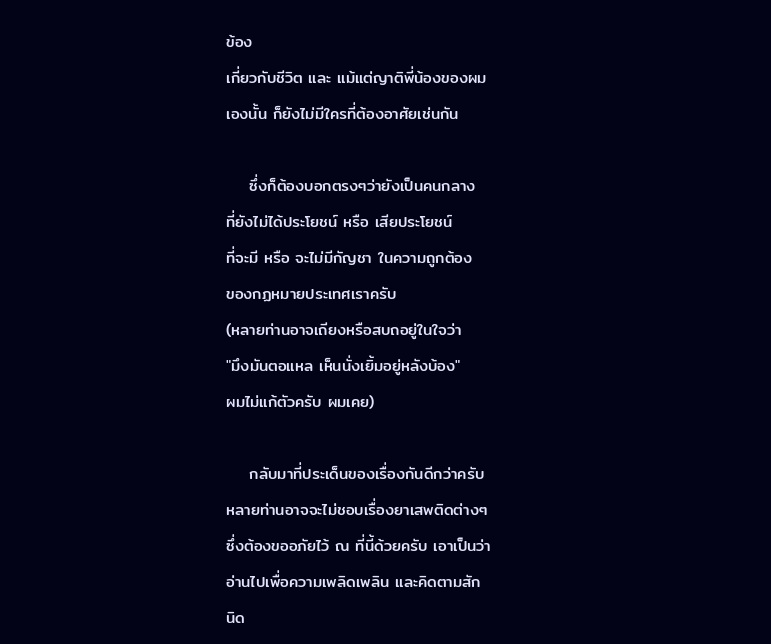ข้อง
เกี่ยวกับชีวิต และ แม้แต่ญาติพี่น้องของผม
เองนั้น ก็ยังไม่มีใครที่ต้องอาศัยเช่นกัน

    ซึ่งก็ต้องบอกตรงๆว่ายังเป็นคนกลาง
ที่ยังไม่ได้ประโยชน์ หรือ เสียประโยชน์
ที่จะมี หรือ จะไม่มีกัญชา ในความถูกต้อง
ของกฏหมายประเทศเราครับ
(หลายท่านอาจเถียงหรือสบถอยู่ในใจว่า
"มึงมันตอแหล เห็นนั่งเยิ้มอยู่หลังบ้อง"
ผมไม่แก้ตัวครับ ผมเคย)

    กลับมาที่ประเด็นของเรื่องกันดีกว่าครับ
หลายท่านอาจจะไม่ชอบเรื่องยาเสพติดต่างๆ
ซึ่งต้องขออภัยไว้ ณ ที่นี้ด้วยครับ เอาเป็นว่า
อ่านไปเพื่อความเพลิดเพลิน และคิดตามสัก
นิด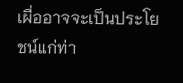เผื่ออาจจะเป็นประโยชน์แก่ท่า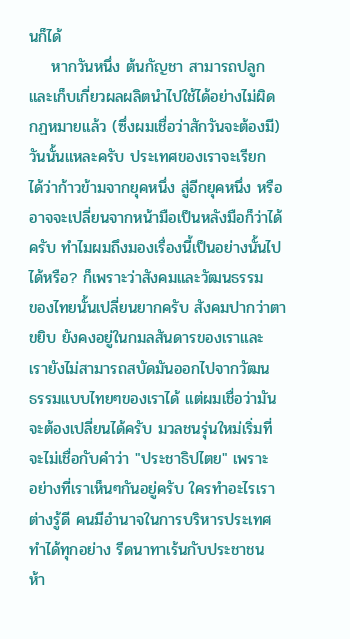นก็ได้
    หากวันหนึ่ง ต้นกัญชา สามารถปลูก
และเก็บเกี่ยวผลผลิตนำไปใช้ได้อย่างไม่ผิด
กฏหมายแล้ว (ซึ่งผมเชื่อว่าสักวันจะต้องมี)
วันนั้นแหละครับ ประเทศของเราจะเรียก
ได้ว่าก้าวข้ามจากยุคหนึ่ง สู่อีกยุคหนึ่ง หรือ
อาจจะเปลี่ยนจากหน้ามือเป็นหลังมือก็ว่าได้
ครับ ทำไมผมถึงมองเรื่องนี้เป็นอย่างนั้นไป
ได้หรือ? ก็เพราะว่าสังคมและวัฒนธรรม
ของไทยนั้นเปลี่ยนยากครับ สังคมปากว่าตา
ขยิบ ยังคงอยู่ในกมลสันดารของเราและ
เรายังไม่สามารถสบัดมันออกไปจากวัฒน
ธรรมแบบไทยๆของเราได้ แต่ผมเชื่อว่ามัน
จะต้องเปลี่ยนได้ครับ มวลชนรุ่นใหม่เริ่มที่
จะไม่เชื่อกับคำว่า "ประชาธิปไตย" เพราะ
อย่างที่เราเห็นๆกันอยู่ครับ ใครทำอะไรเรา
ต่างรู้ดี คนมีอำนาจในการบริหารประเทศ
ทำได้ทุกอย่าง รีดนาทาเร้นกับประชาชน
ห้า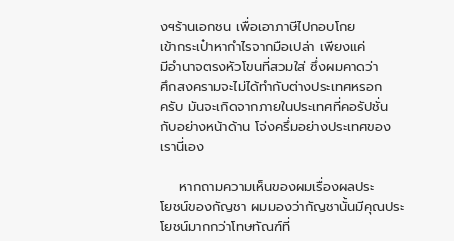งฯร้านเอกชน เพื่อเอาภาษีไปกอบโกย
เข้ากระเป๋าหากำไรจากมือเปล่า เพียงแค่
มีอำนาจตรงหัวโขนที่สวมใส่ ซึ่งผมคาดว่า
ศึกสงครามจะไม่ได้ทำกับต่างประเทศหรอก
ครับ มันจะเกิดจากภายในประเทศที่คอรัปชั่น
กับอย่างหน้าด้าน โจ่งครึ่มอย่างประเทศของ
เรานี่เอง

    หากถามความเห็นของผมเรื่องผลประ
โยชน์ของกัญชา ผมมองว่ากัญชานั้นมีคุณประ
โยชน์มากกว่าโทษทัณฑ์ที่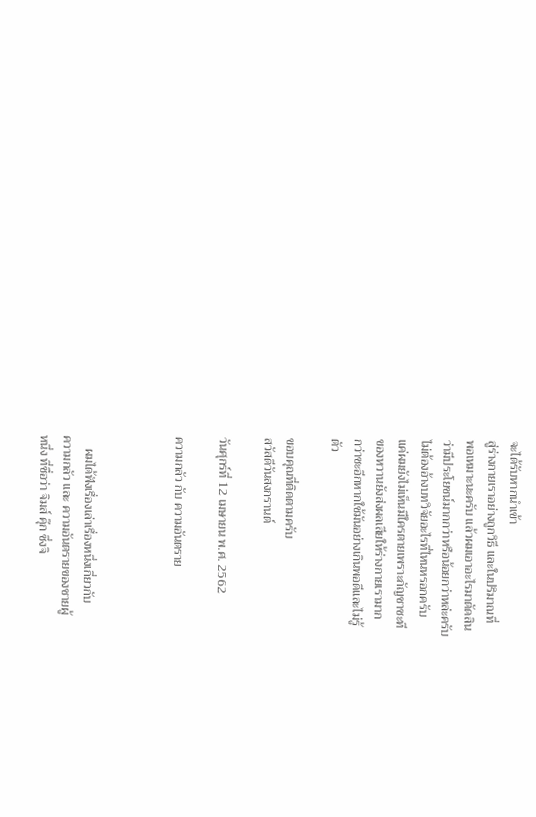จะได้รับหากนำเข้า
สู่ร่างกายเราอย่างถูกวิธี และในปริมาณที่
พอเหมาะนะครับ แล้วผมเอาอะไรมาตัดสิน
ว่ามีประโยชน์มากกว่าหรือน้อยกว่าหล่ะครับ
ไม่ต้องอ้างบทวิจัยอะไรที่ไหนหรอกครับ
แค่ผมยังไม่เห็นมีใครตายเพราะกัญชาซะที
ของหวานยังส่งผลเสียให้ร่างกายเรามาก
กว่าซะอีกหากใช้มันอย่างเกินพอดีและไม่รู้
ตัว

ขอบคุณที่ติดตามครับ
สวัสดีวันสงกรานต์

วันศุกร์ที่ 12 เมษายน พ.ศ. 2562

ความกลัว กับ ความอันตราย



    ผมได้ฟังเรื่องเล่าเรื่องหนึ่งเกี่ยวกับ
ความกลัว และ ความอันตรายของชายผู้
หนึ่ง ที่ชื่อว่า จิมส์ คุ๊ก ซึ่งจิ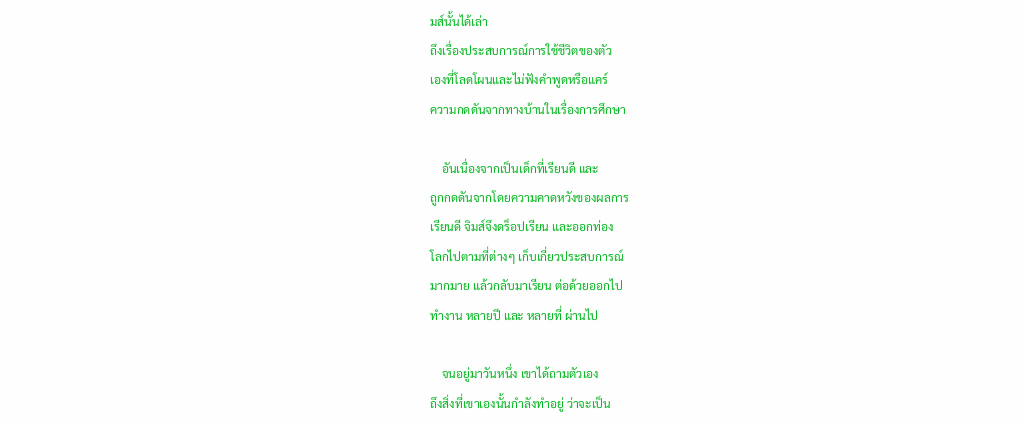มส์นั้นได้เล่า
ถึงเรื่องประสบการณ์การใช้ชีวิตของตัว
เองที่โลดโผนและไม่ฟังคำพูดหรือแคร์
ความกดดันจากทางบ้านในเรื่องการศึกษา

    อันเนื่องจากเป็นเด็กที่เรียนดี และ
ถูกกดดันจากโดยความคาดหวังของผลการ
เรียนดี จิมส์จึงดร็อปเรียน และออกท่อง
โลกไปตามที่ต่างๆ เก็บเกี่ยวประสบการณ์
มากมาย แล้วกลับมาเรียน ต่อด้วยออกไป
ทำงาน หลายปี และ หลายที่ ผ่านไป

    จนอยู่มาวันหนึ่ง เขาได้ถามตัวเอง
ถึงสิ่งที่เขาเองนั้นกำลังทำอยู่ ว่าจะเป็น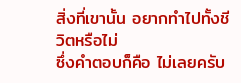สิ่งที่เขานั้น อยากทำไปทั้งชีวิตหรือไม่
ซึ่งคำตอบก็คือ ไม่เลยครับ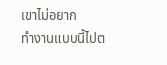เขาไม่อยาก
ทำงานแบบนี้ไปต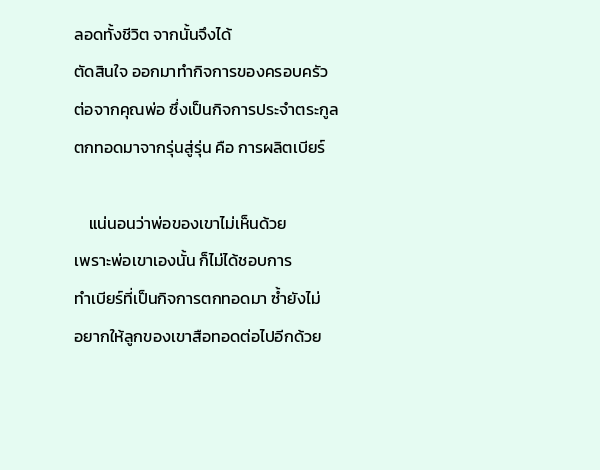ลอดทั้งชีวิต จากนั้นจึงได้
ตัดสินใจ ออกมาทำกิจการของครอบครัว
ต่อจากคุณพ่อ ซึ่งเป็นกิจการประจำตระกูล
ตกทอดมาจากรุ่นสู่รุ่น คือ การผลิตเบียร์

    แน่นอนว่าพ่อของเขาไม่เห็นด้วย
เพราะพ่อเขาเองนั้น ก็ไม่ได้ชอบการ
ทำเบียร์ที่เป็นกิจการตกทอดมา ซ้ำยังไม่
อยากให้ลูกของเขาสือทอดต่อไปอีกด้วย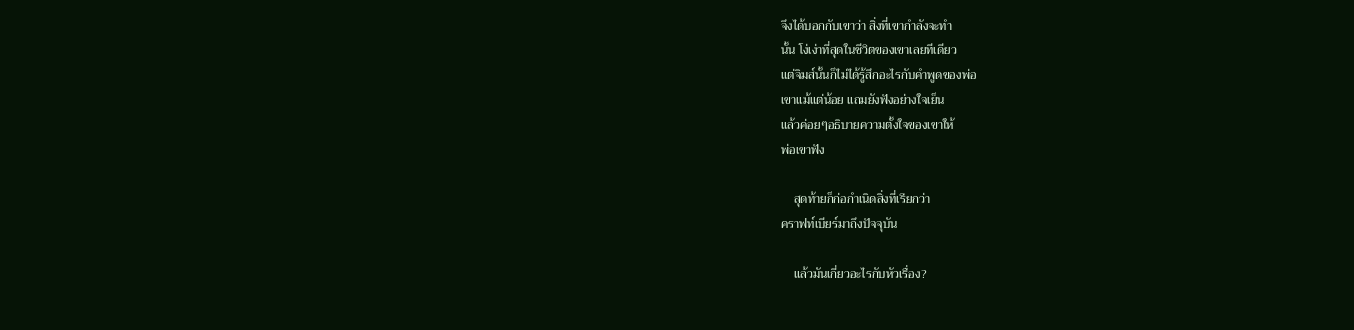จึงได้บอกกับเขาว่า สิ่งที่เขากำลังจะทำ
นั้น โง่เง่าที่สุดในชีวิตของเขาเลยทีเดียว
แต่จิมส์นั้นก็ไม่ได้รู้สึกอะไรกับคำพูดของพ่อ
เขาแม้แต่น้อย แถมยังฟังอย่างใจเย็น
แล้วค่อยๆอธิบายความตั้งใจของเขาให้
พ่อเขาฟัง

    สุดท้ายก็ก่อกำเนิดสิ่งที่เรียกว่า
คราฟท์เบียร์มาถึงปัจจุบัน

    แล้วมันเกี่ยวอะไรกับหัวเรื่อง?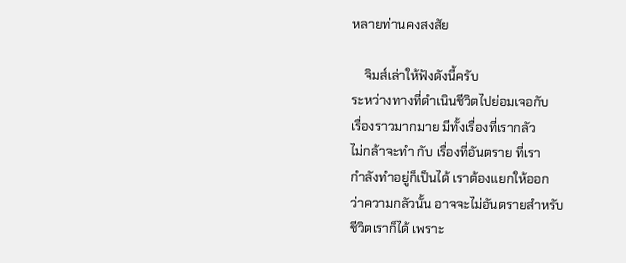หลายท่านคงสงสัย

    จิมส์เล่าให้ฟังดังนี้ครับ
ระหว่างทางที่ดำเนินชีวิตไปย่อมเจอกับ
เรื่องราวมากมาย มีทั้งเรื่องที่เรากลัว
ไม่กล้าจะทำ กับ เรื่องที่อันตราย ที่เรา
กำลังทำอยู่ก็เป็นได้ เราต้องแยกให้ออก
ว่าความกลัวนั้น อาจจะไม่อันตรายสำหรับ
ชีวิตเราก็ได้ เพราะ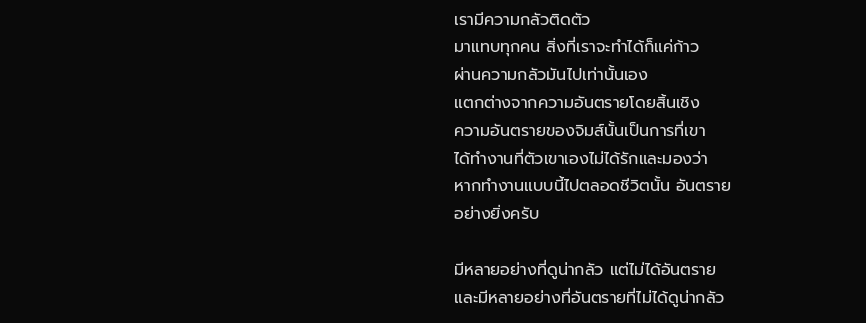เรามีความกลัวติดตัว
มาแทบทุกคน สิ่งที่เราจะทำได้ก็แค่ก้าว
ผ่านความกลัวมันไปเท่านั้นเอง
แตกต่างจากความอันตรายโดยสิ้นเชิง
ความอันตรายของจิมส์นั้นเป็นการที่เขา
ได้ทำงานที่ตัวเขาเองไม่ได้รักและมองว่า
หากทำงานแบบนี้ไปตลอดชีวิตนั้น อันตราย
อย่างยิ่งครับ

มีหลายอย่างที่ดูน่ากลัว แต่ไม่ได้อันตราย
และมีหลายอย่างที่อันตรายที่ไม่ได้ดูน่ากลัว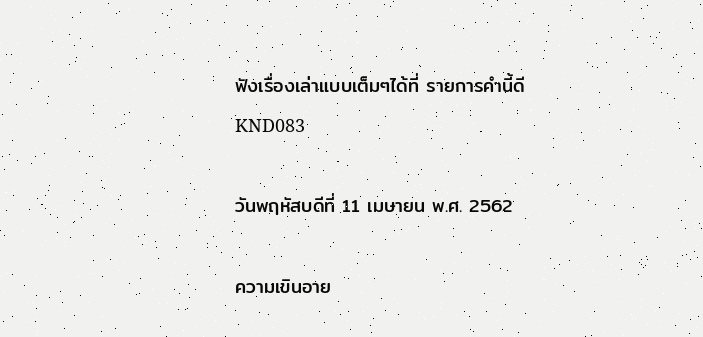ฟังเรื่องเล่าแบบเต็มๆได้ที่ รายการคำนี้ดี
KND083

วันพฤหัสบดีที่ 11 เมษายน พ.ศ. 2562

ความเขินอาย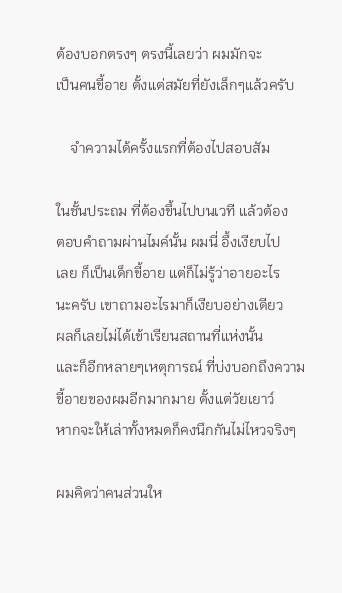ต้องบอกตรงๆ ตรงนี้เลยว่า ผมมักจะ
เป็นคนขี้อาย ตั้งแต่สมัยที่ยังเล็กๆแล้วครับ

    จำความได้ครั้งแรกที่ต้องไปสอบสัม

ในชั้นประถม ที่ต้องขึ้นไปบนเวที แล้วต้อง
ตอบคำถามผ่านไมค์นั้น ผมนี่ อึ้งเงียบไป
เลย ก็เป็นเด็กขี้อาย แต่ก็ไม่รู้ว่าอายอะไร
นะครับ เขาถามอะไรมาก็เงียบอย่างเดียว
ผลก็เลยไม่ได้เข้าเรียนสถานที่แห่งนั้น
และก็อีกหลายๆเหตุการณ์ ที่บ่งบอกถึงความ
ขี้อายของผมอีกมากมาย ตั้งแต่วัยเยาว์
หากจะให้เล่าทั้งหมดก็คงนึกกันไม่ไหวจริงๆ

ผมคิดว่าคนส่วนให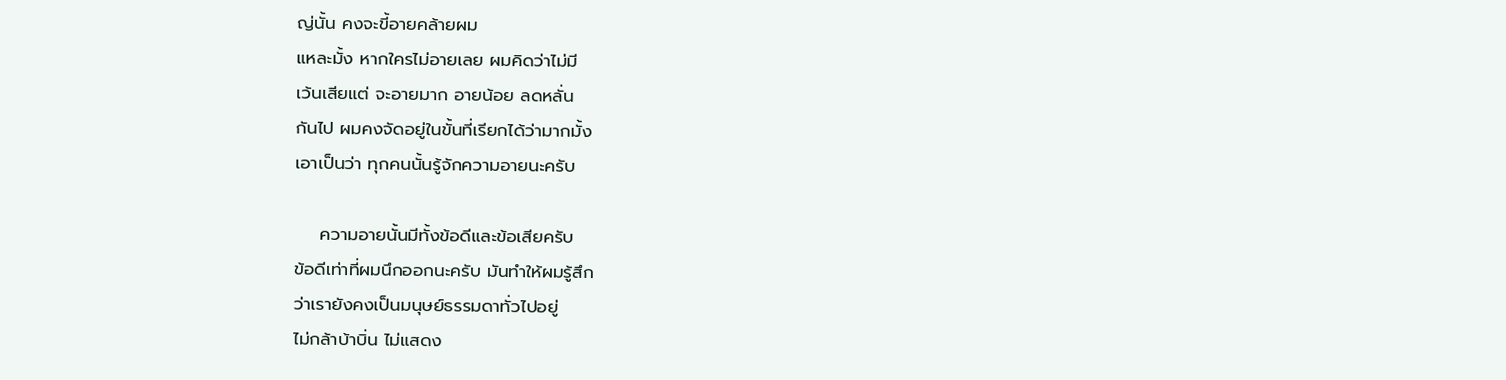ญ่นั้น คงจะขี้อายคล้ายผม
แหละมั้ง หากใครไม่อายเลย ผมคิดว่าไม่มี
เว้นเสียแต่ จะอายมาก อายน้อย ลดหลั่น
กันไป ผมคงจัดอยู่ในขั้นที่เรียกได้ว่ามากมั้ง
เอาเป็นว่า ทุกคนนั้นรู้จักความอายนะครับ

    ความอายนั้นมีทั้งข้อดีและข้อเสียครับ
ข้อดีเท่าที่ผมนึกออกนะครับ มันทำให้ผมรู้สึก
ว่าเรายังคงเป็นมนุษย์ธรรมดาทั่วไปอยู่
ไม่กล้าบ้าบิ่น ไม่แสดง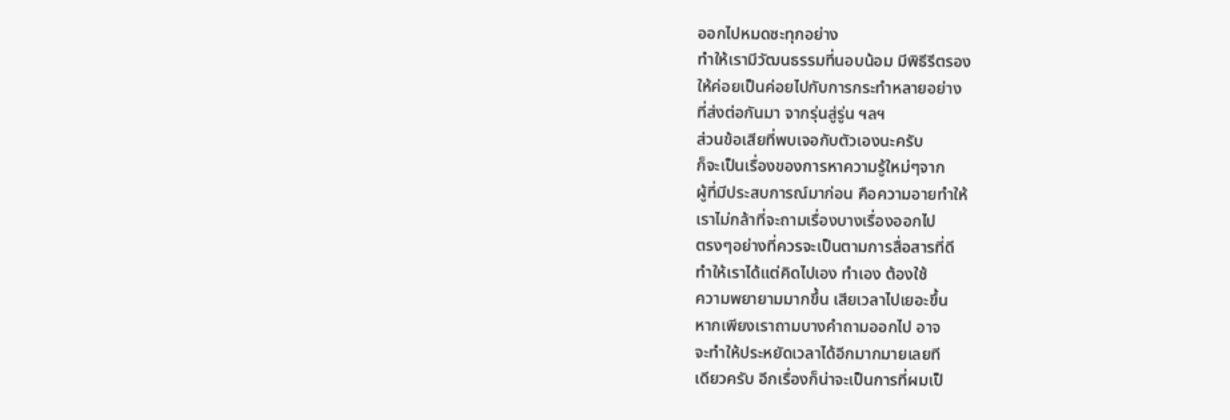ออกไปหมดซะทุกอย่าง
ทำให้เรามีวัฒนธรรมที่นอบน้อม มีพิธีรีตรอง
ให้ค่อยเป็นค่อยไปกับการกระทำหลายอย่าง
ที่ส่งต่อกันมา จากรุ่นสู่รู่น ฯลฯ
ส่วนข้อเสียที่พบเจอกับตัวเองนะครับ
ก็จะเป็นเรื่องของการหาความรู้ใหม่ๆจาก
ผู้ที่มีประสบการณ์มาก่อน คือความอายทำให้
เราไม่กล้าที่จะถามเรื่องบางเรื่องออกไป
ตรงๆอย่างที่ควรจะเป็นตามการสื่อสารที่ดี
ทำให้เราได้แต่คิดไปเอง ทำเอง ต้องใช้
ความพยายามมากขึ้น เสียเวลาไปเยอะขึ้น
หากเพียงเราถามบางคำถามออกไป อาจ
จะทำให้ประหยัดเวลาได้อีกมากมายเลยที
เดียวครับ อีกเรื่องก็น่าจะเป็นการที่ผมเป็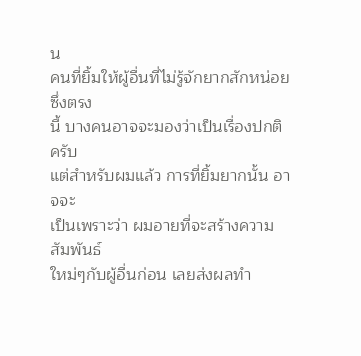น
คนที่ยิ้มให้ผู้อื่นที่ไม่รู้จักยากสักหน่อย ซึ่งตรง
นี้ บางคนอาจจะมองว่าเป็นเรื่องปกติครับ
แต่สำหรับผมแล้ว การที่ยิ้มยากนั้น อาจจะ
เป็นเพราะว่า ผมอายที่จะสร้างความสัมพันธ์
ใหม่ๆกับผู้อื่นก่อน เลยส่งผลทำ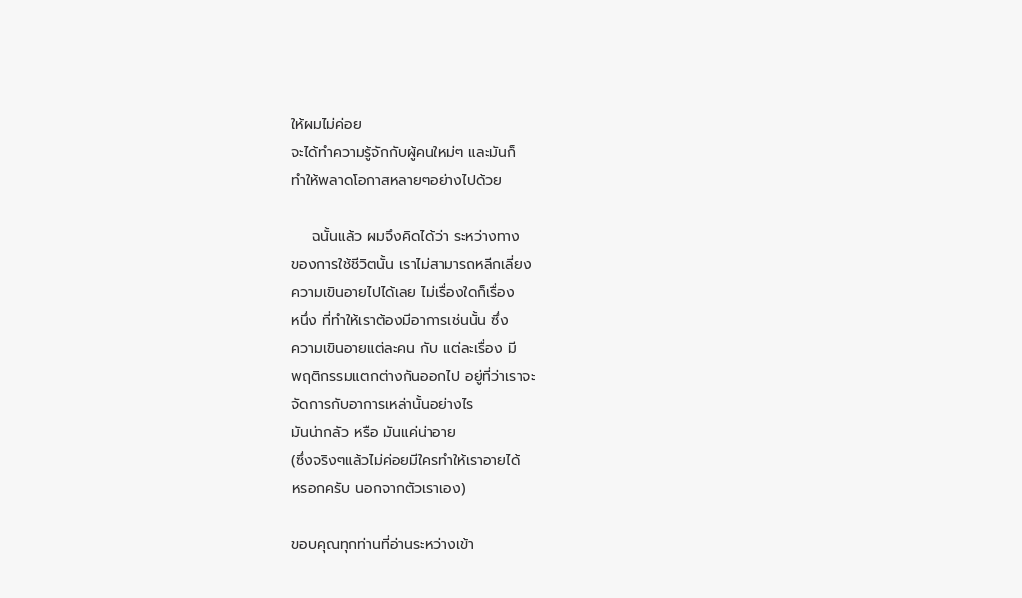ให้ผมไม่ค่อย
จะได้ทำความรู้จักกับผู้คนใหม่ๆ และมันก็
ทำให้พลาดโอกาสหลายๆอย่างไปด้วย

    ฉนั้นแล้ว ผมจึงคิดได้ว่า ระหว่างทาง
ของการใช้ชีวิตนั้น เราไม่สามารถหลีกเลี่ยง
ความเขินอายไปได้เลย ไม่เรื่องใดก็เรื่อง
หนึ่ง ที่ทำให้เราต้องมีอาการเช่นนั้น ซึ่ง
ความเขินอายแต่ละคน กับ แต่ละเรื่อง มี
พฤติกรรมแตกต่างกันออกไป อยู่ที่ว่าเราจะ
จัดการกับอาการเหล่านั้นอย่างไร
มันน่ากลัว หรือ มันแค่น่าอาย
(ซึ่งจริงๆแล้วไม่ค่อยมีใครทำให้เราอายได้
หรอกครับ นอกจากตัวเราเอง)

ขอบคุณทุกท่านที่อ่านระหว่างเข้า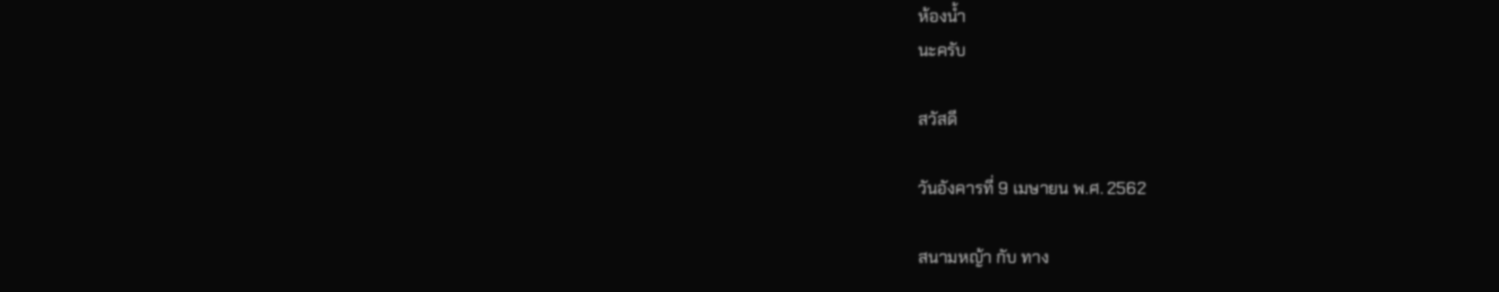ห้องน้ำ
นะครับ

สวัสดี

วันอังคารที่ 9 เมษายน พ.ศ. 2562

สนามหญ้า กับ ทาง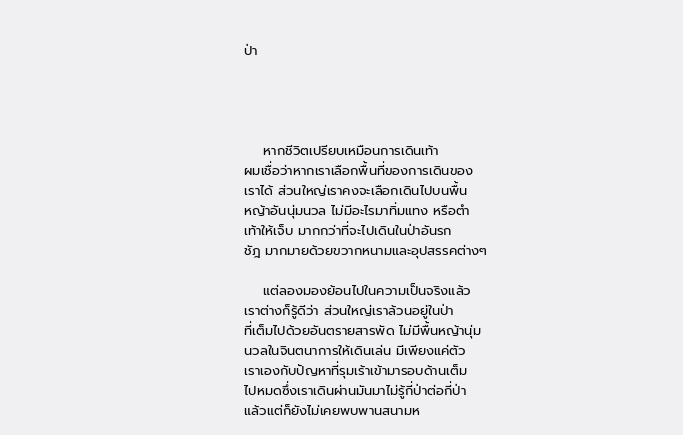ป่า




    หากชีวิตเปรียบเหมือนการเดินเท้า
ผมเชื่อว่าหากเราเลือกพื้นที่ของการเดินของ
เราได้ ส่วนใหญ่เราคงจะเลือกเดินไปบนพื้น
หญ้าอันนุ่มนวล ไม่มีอะไรมาทิ่มแทง หรือตำ
เท้าให้เจ็บ มากกว่าที่จะไปเดินในป่าอันรก
ชัฎ มากมายด้วยขวากหนามและอุปสรรคต่างๆ

    แต่ลองมองย้อนไปในความเป็นจริงแล้ว
เราต่างก็รู้ดีว่า ส่วนใหญ่เราล้วนอยู่ในป่า
ที่เต็มไปด้วยอันตรายสารพัด ไม่มีพื้นหญ้านุ่ม
นวลในจินตนาการให้เดินเล่น มีเพียงแค่ตัว
เราเองกับปัญหาที่รุมเร้าเข้ามารอบด้านเต็ม
ไปหมดซึ่งเราเดินผ่านมันมาไม่รู้กี่ป่าต่อกี่ป่า
แล้วแต่ก็ยังไม่เคยพบพานสนามห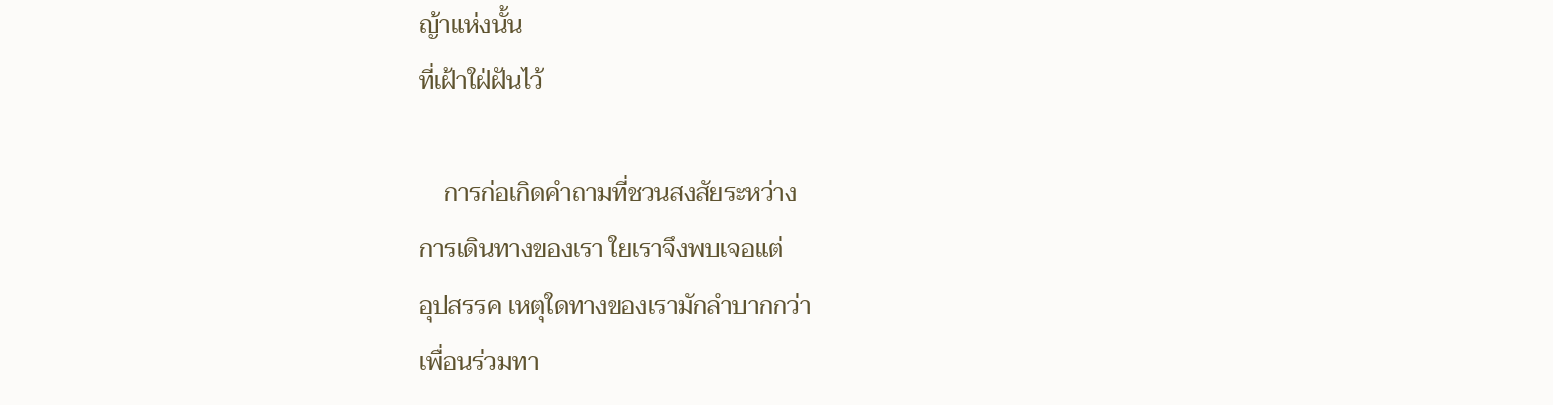ญ้าแห่งนั้น
ที่เฝ้าใฝ่ฝันไว้

    การก่อเกิดคำถามที่ชวนสงสัยระหว่าง
การเดินทางของเรา ใยเราจึงพบเจอแต่
อุปสรรค เหตุใดทางของเรามักลำบากกว่า
เพื่อนร่วมทา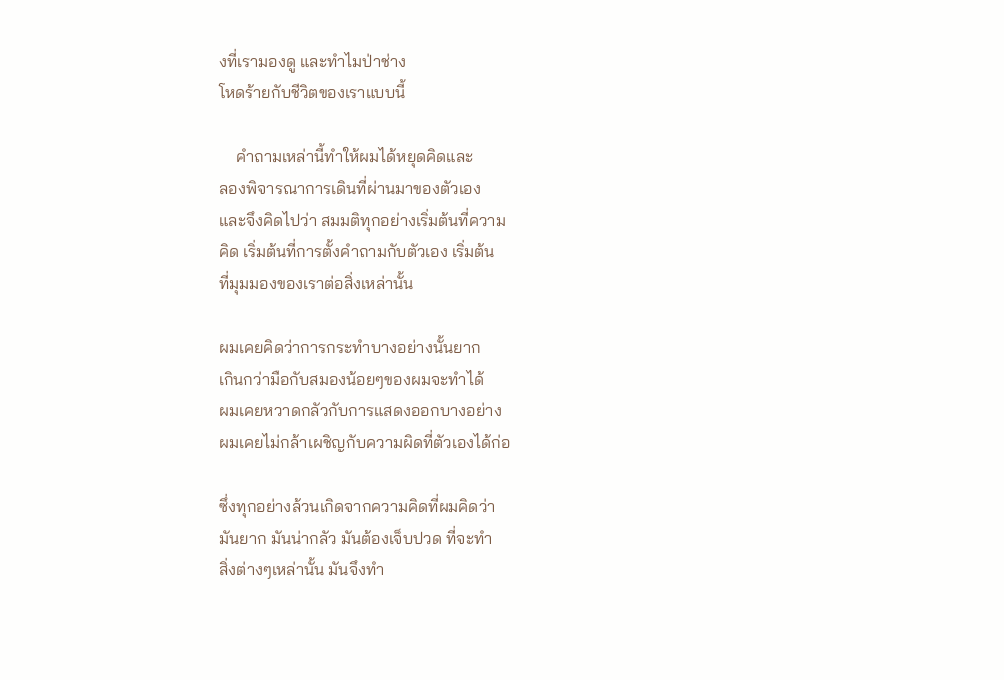งที่เรามองดู และทำไมป่าช่าง
โหดร้ายกับชีวิตของเราแบบนี้

    คำถามเหล่านี้ทำให้ผมได้หยุดคิดและ
ลองพิจารณาการเดินที่ผ่านมาของตัวเอง
และจึงคิดไปว่า สมมติทุกอย่างเริ่มต้นที่ความ
คิด เริ่มต้นที่การตั้งคำถามกับตัวเอง เริ่มต้น
ที่มุมมองของเราต่อสิ่งเหล่านั้น

ผมเคยคิดว่าการกระทำบางอย่างนั้นยาก
เกินกว่ามือกับสมองน้อยๆของผมจะทำได้
ผมเคยหวาดกลัวกับการแสดงออกบางอย่าง
ผมเคยไม่กล้าเผชิญกับความผิดที่ตัวเองได้ก่อ

ซึ่งทุกอย่างล้วนเกิดจากความคิดที่ผมคิดว่า
มันยาก มันน่ากลัว มันต้องเจ็บปวด ที่จะทำ
สิ่งต่างๆเหล่านั้น มันจึงทำ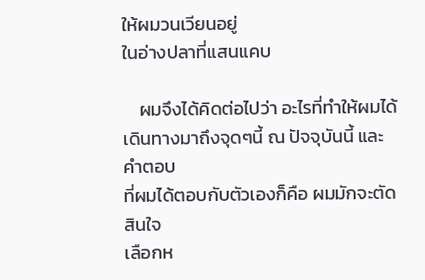ให้ผมวนเวียนอยู่
ในอ่างปลาที่แสนแคบ

    ผมจึงได้คิดต่อไปว่า อะไรที่ทำให้ผมได้
เดินทางมาถึงจุดๆนี้ ณ ปัจจุบันนี้ และคำตอบ
ที่ผมได้ตอบกับตัวเองก็คือ ผมมักจะตัดสินใจ
เลือกห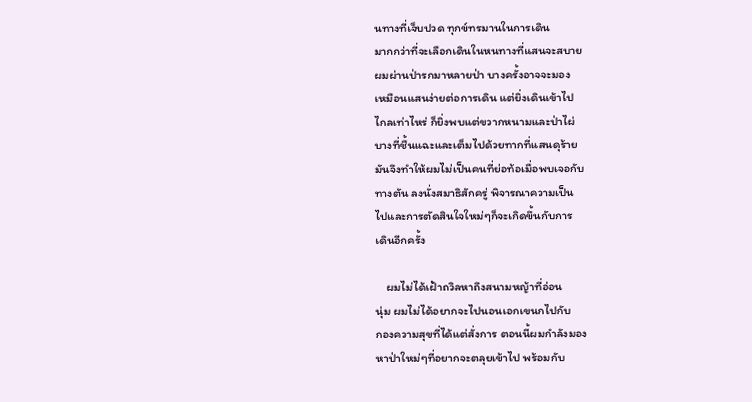นทางที่เจ็บปวด ทุกข์ทรมานในการเดิน
มากกว่าที่จะเลือกเดินในหนทางที่แสนจะสบาย
ผมผ่านป่ารกมาหลายป่า บางครั้งอาจจะมอง
เหมือนแสนง่ายต่อการเดิน แต่ยิ่งเดินเข้าไป
ไกลเท่าไหร่ ก็ยิ่งพบแต่ขวากหนามและป่าไผ่
บางที่ชื้นแฉะและเต็มไปด้วยทากที่แสนดุร้าย
มันจึงทำให้ผมไม่เป็นคนที่ย่อท้อเมื่อพบเจอกับ
ทางตัน ลงนั่งสมาธิสักครู่ พิจารณาความเป็น
ไปและการตัดสินใจใหม่ๆก็จะเกิดขึ้นกับการ
เดินอีกครั้ง

    ผมไม่ได้เฝ้าถวิลหาถึงสนามหญ้าที่อ่อน
นุ่ม ผมไม่ได้อยากจะไปนอนเอกเขนกไปกับ
กองความสุขที่ได้แต่สั่งการ ตอนนี้ผมกำลังมอง
หาป่าใหม่ๆที่อยากจะตลุยเข้าไป พร้อมกับ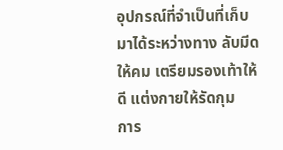อุปกรณ์ที่จำเป็นที่เก็บมาได้ระหว่างทาง ลับมีด
ให้คม เตรียมรองเท้าให้ดี แต่งกายให้รัดกุม
การ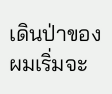เดินป่าของผมเริ่มจะ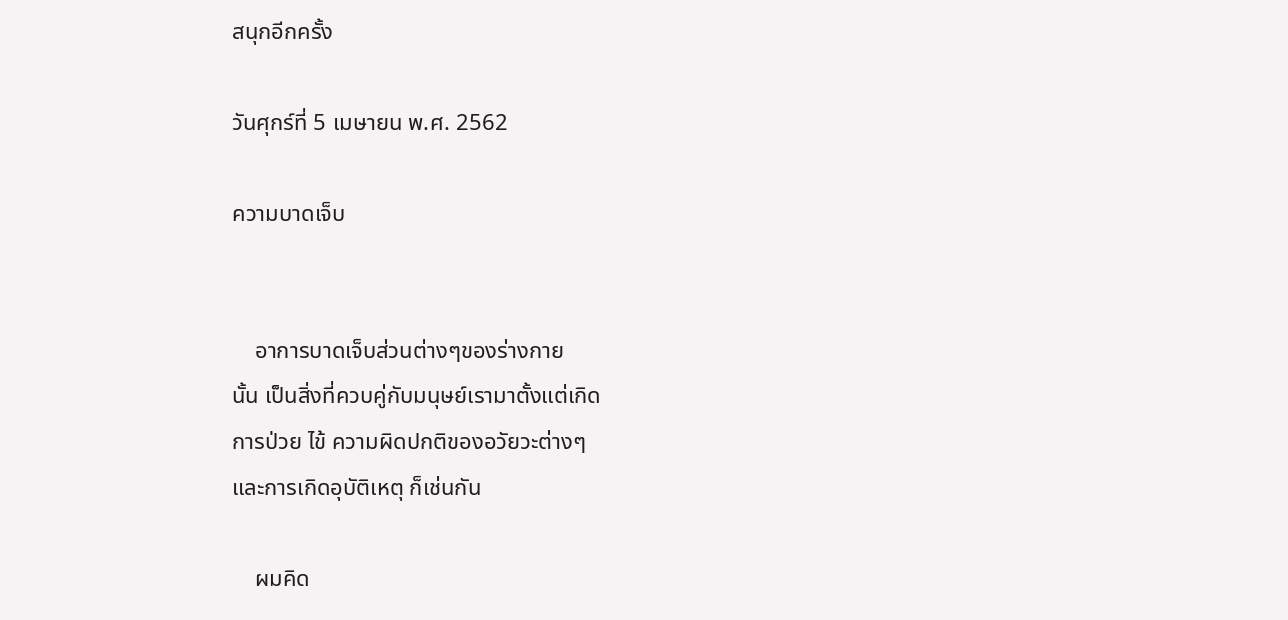สนุกอีกครั้ง

วันศุกร์ที่ 5 เมษายน พ.ศ. 2562

ความบาดเจ็บ


    อาการบาดเจ็บส่วนต่างๆของร่างกาย
นั้น เป็นสิ่งที่ควบคู่กับมนุษย์เรามาตั้งแต่เกิด
การป่วย ไข้ ความผิดปกติของอวัยวะต่างๆ
และการเกิดอุบัติเหตุ ก็เช่นกัน

    ผมคิด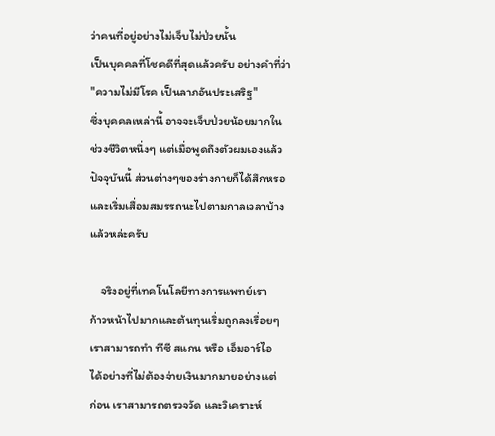ว่าคนที่อยู่อย่างไม่เจ็บไม่ป่วยนั้น
เป็นบุคคลที่โชคดีที่สุดแล้วครับ อย่างคำที่ว่า
"ความไม่มีโรค เป็นลาภอันประเสริฐ"
ซึ่งบุคคลเหล่านี้ อาจจะเจ็บป่วยน้อยมากใน
ช่วงชีวิตหนึ่งๆ แต่เมื่อพูดถึงตัวผมเองแล้ว
ปัจจุบันนี้ ส่วนต่างๆของร่างกายก็ได้สึกหรอ
และเริ่มเสื่อมสมรรถนะไปตามกาลเวลาบ้าง
แล้วหล่ะครับ

    จริงอยู่ที่เทคโนโลยีทางการแพทย์เรา
ก้าวหน้าไปมากและต้นทุนเริ่มถูกลงเรื่อยๆ
เราสามารถทำ ทีซี สแกน หรือ เอ็มอาร์ไอ
ได้อย่างที่ไม่ต้องจ่ายเงินมากมายอย่างแต่
ก่อน เราสามารถตรวจวัด และวิเคราะห์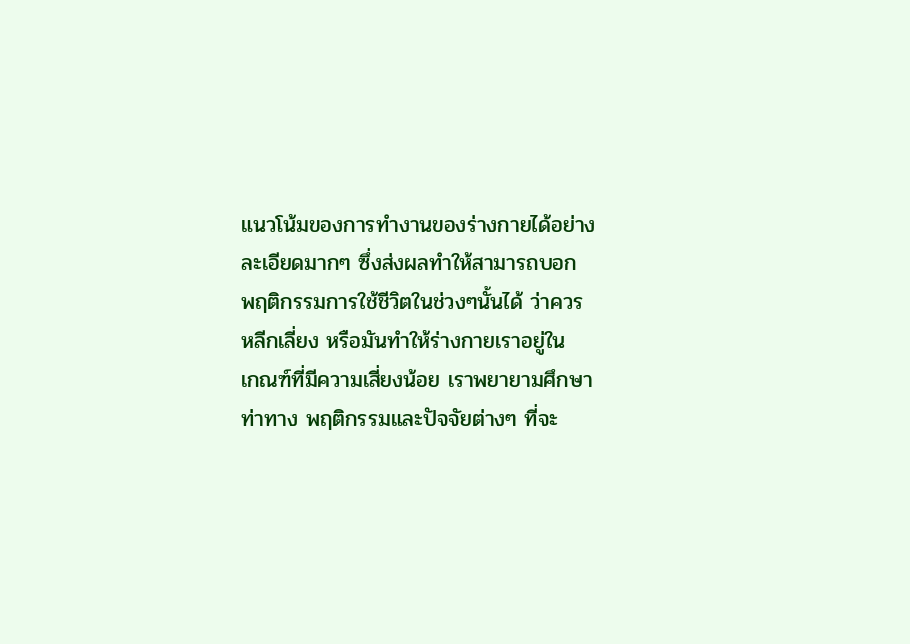แนวโน้มของการทำงานของร่างกายได้อย่าง
ละเอียดมากๆ ซึ่งส่งผลทำให้สามารถบอก
พฤติกรรมการใช้ชีวิตในช่วงๆนั้นได้ ว่าควร
หลีกเลี่ยง หรือมันทำให้ร่างกายเราอยู่ใน
เกณฑ์ที่มีความเสี่ยงน้อย เราพยายามศึกษา
ท่าทาง พฤติกรรมและปัจจัยต่างๆ ที่จะ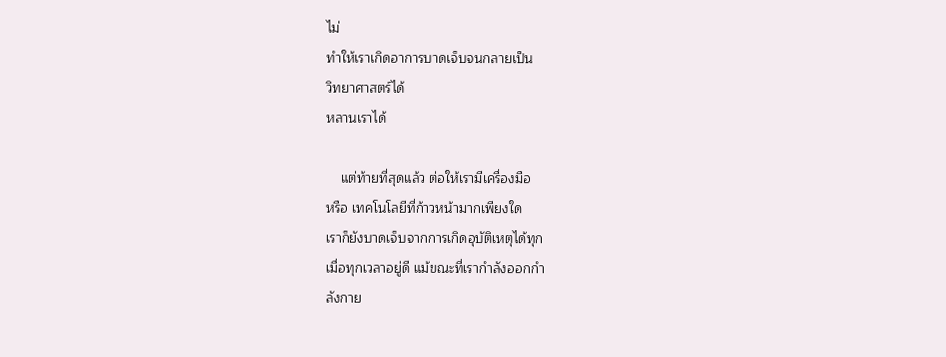ไม่
ทำให้เราเกิดอาการบาดเจ็บจนกลายเป็น
วิทยาศาสตร์ได้
หลานเราได้

    แต่ท้ายที่สุดแล้ว ต่อให้เรามีเครื่องมือ
หรือ เทคโนโลยีที่ก้าวหน้ามากเพียงใด
เราก็ยังบาดเจ็บจากการเกิดอุบัติเหตุได้ทุก
เมื่อทุกเวลาอยู่ดี แม้ขณะที่เรากำลังออกกำ
ลังกาย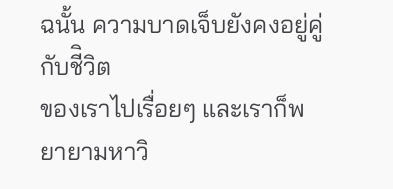ฉนั้น ความบาดเจ็บยังคงอยู่คู่กับชีิวิต
ของเราไปเรื่อยๆ และเราก็พยายามหาวิ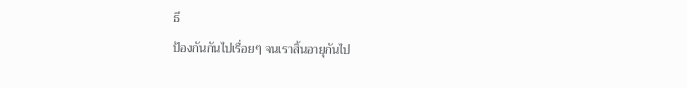ธี
ป้องกันกันไปเรื่อยๆ จนเราสิ้นอายุกันไป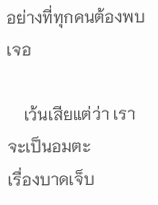อย่างที่ทุกคนต้องพบเจอ

    เว้นเสียแต่ว่า เราจะเป็นอมตะ
เรื่องบาดเจ็บ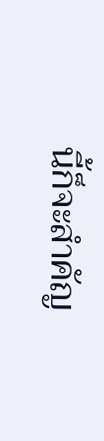นี้ก็จะสำคัญ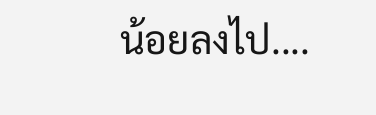น้อยลงไป....